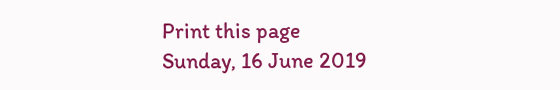Print this page
Sunday, 16 June 2019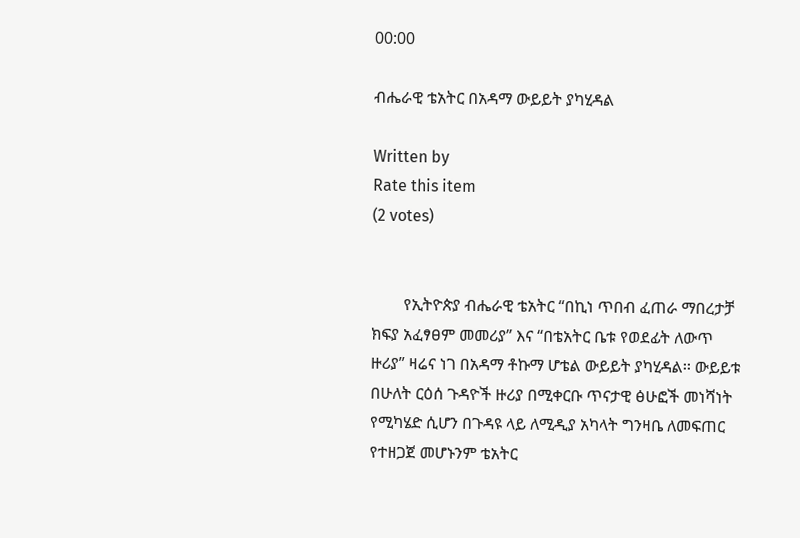00:00

ብሔራዊ ቴአትር በአዳማ ውይይት ያካሂዳል

Written by
Rate this item
(2 votes)


        የኢትዮጵያ ብሔራዊ ቴአትር “በኪነ ጥበብ ፈጠራ ማበረታቻ ክፍያ አፈፃፀም መመሪያ” እና “በቴአትር ቤቱ የወደፊት ለውጥ ዙሪያ” ዛሬና ነገ በአዳማ ቶኩማ ሆቴል ውይይት ያካሂዳል፡፡ ውይይቱ በሁለት ርዕሰ ጉዳዮች ዙሪያ በሚቀርቡ ጥናታዊ ፅሁፎች መነሻነት የሚካሄድ ሲሆን በጉዳዩ ላይ ለሚዲያ አካላት ግንዛቤ ለመፍጠር የተዘጋጀ መሆኑንም ቴአትር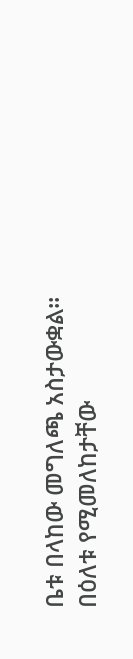ቤቱ በላከው መግለጫ አስታውቋል፡፡ በዕለቱ የሚመለከታቸው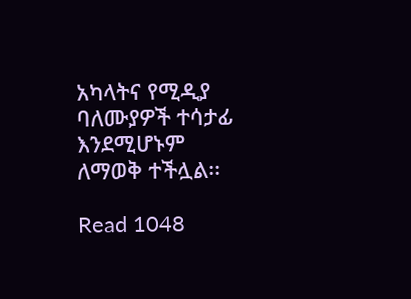አካላትና የሚዲያ ባለሙያዎች ተሳታፊ እንደሚሆኑም ለማወቅ ተችሏል፡፡

Read 1048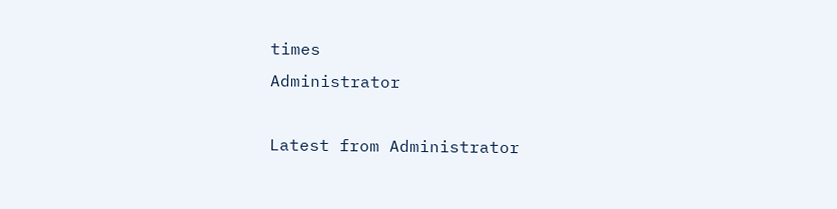times
Administrator

Latest from Administrator